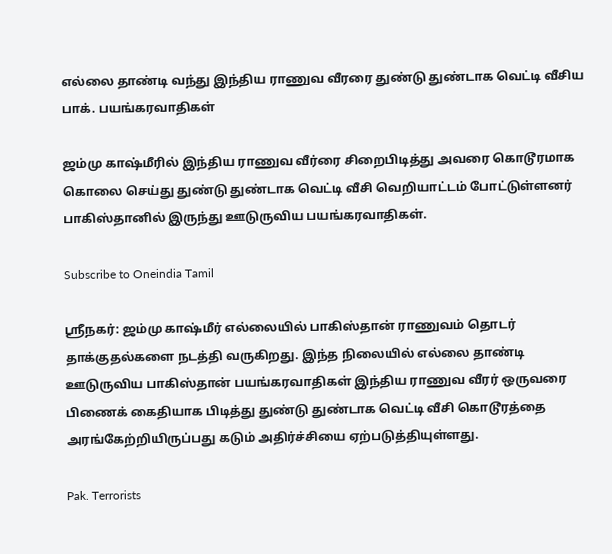எல்லை தாண்டி வந்து இந்திய ராணுவ வீரரை துண்டு துண்டாக வெட்டி வீசிய பாக். பயங்கரவாதிகள்

ஜம்மு காஷ்மீரில் இந்திய ராணுவ வீர்ரை சிறைபிடித்து அவரை கொடூரமாக கொலை செய்து துண்டு துண்டாக வெட்டி வீசி வெறியாட்டம் போட்டுள்ளனர் பாகிஸ்தானில் இருந்து ஊடுருவிய பயங்கரவாதிகள்.

Subscribe to Oneindia Tamil

ஸ்ரீநகர்: ஜம்மு காஷ்மீர் எல்லையில் பாகிஸ்தான் ராணுவம் தொடர் தாக்குதல்களை நடத்தி வருகிறது. இந்த நிலையில் எல்லை தாண்டி ஊடுருவிய பாகிஸ்தான் பயங்கரவாதிகள் இந்திய ராணுவ வீரர் ஒருவரை பிணைக் கைதியாக பிடித்து துண்டு துண்டாக வெட்டி வீசி கொடூரத்தை அரங்கேற்றியிருப்பது கடும் அதிர்ச்சியை ஏற்படுத்தியுள்ளது.

Pak. Terrorists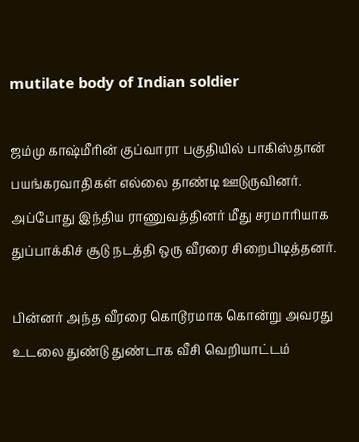mutilate body of Indian soldier

ஜம்மு காஷ்மீரின் குப்வாரா பகுதியில் பாகிஸ்தான் பயங்கரவாதிகள் எல்லை தாண்டி ஊடுருவினர். அப்போது இந்திய ராணுவத்தினர் மீது சரமாரியாக துப்பாக்கிச் சூடு நடத்தி ஒரு வீரரை சிறைபிடித்தனர்.

பின்னர் அந்த வீரரை கொடூரமாக கொன்று அவரது உடலை துண்டு துண்டாக வீசி வெறியாட்டம்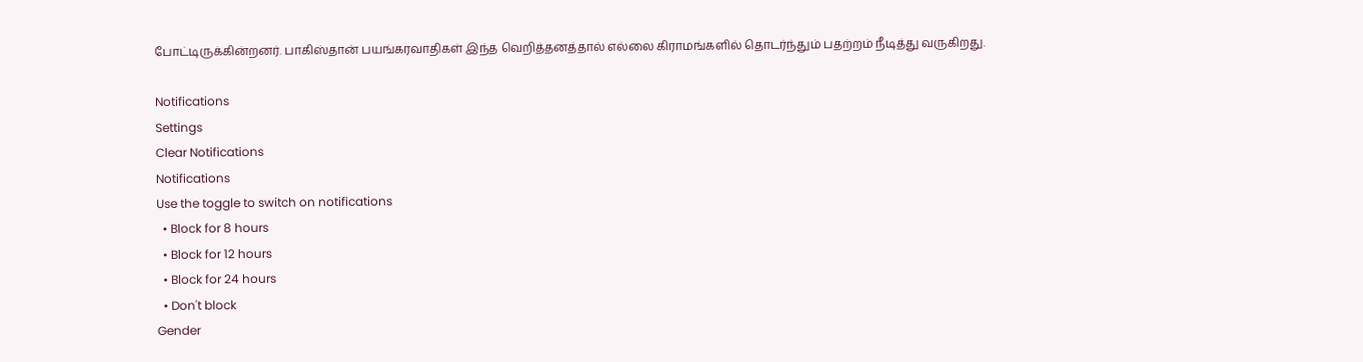போட்டிருக்கின்றனர். பாகிஸ்தான் பயங்கரவாதிகள் இந்த வெறித்தனத்தால் எல்லை கிராமங்களில் தொடர்ந்தும் பதற்றம் நீடித்து வருகிறது.

Notifications
Settings
Clear Notifications
Notifications
Use the toggle to switch on notifications
  • Block for 8 hours
  • Block for 12 hours
  • Block for 24 hours
  • Don't block
Gender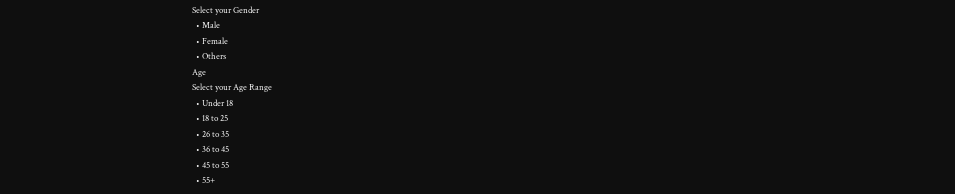Select your Gender
  • Male
  • Female
  • Others
Age
Select your Age Range
  • Under 18
  • 18 to 25
  • 26 to 35
  • 36 to 45
  • 45 to 55
  • 55+